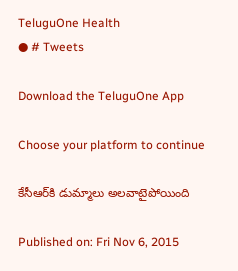TeluguOne Health
● # Tweets

Download the TeluguOne App

Choose your platform to continue

కేసీఆర్‌కి డుమ్మాలు అలవాటైపోయింది

Published on: Fri Nov 6, 2015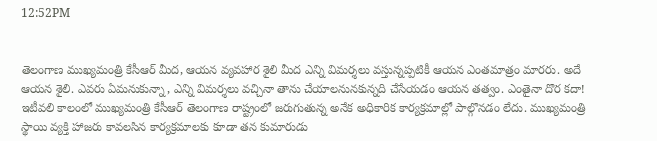12:52PM


తెలంగాణ ముఖ్యమంత్రి కేసీఆర్ మీద, ఆయన వ్యవహార శైలి మీద ఎన్ని విమర్శలు వస్తున్నప్పటికీ ఆయన ఎంతమాత్రం మారరు. అదే ఆయన శైలి. ఎవరు ఏమనుకున్నా, ఎన్ని విమర్శలు వచ్చినా తాను చేయాలనునకున్నది చేసేయడం ఆయన తత్వం. ఎంతైనా దొర కదా! ఇటీవలి కాలంలో ముఖ్యమంత్రి కేసీఆర్ తెలంగాణ రాష్ట్రంలో జరుగుతున్న అనేక అధికారిక కార్యక్రమాల్లో పాల్గొనడం లేదు. ముఖ్యమంత్రి స్థాయి వ్యక్తి హాజరు కావలసిన కార్యక్రమాలకు కూడా తన కుమారుడు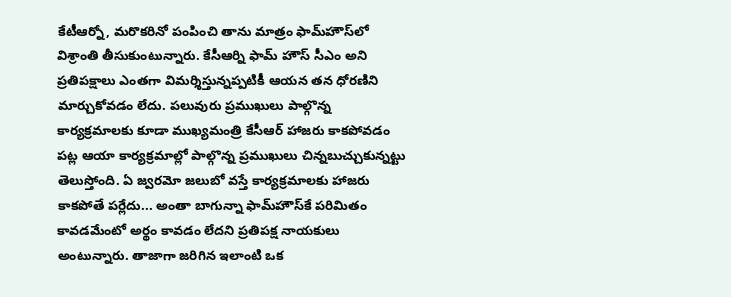కేటీఆర్నో, మరొకరినో పంపించి తాను మాత్రం ఫామ్‌హౌస్‌లో విశ్రాంతి తీసుకుంటున్నారు. కేసీఆర్ని ఫామ్ హౌస్ సీఎం అని ప్రతిపక్షాలు ఎంతగా విమర్శిస్తున్నప్పటికీ ఆయన తన ధోరణిని మార్చుకోవడం లేదు. పలువురు ప్రముఖులు పాల్గొన్న కార్యక్రమాలకు కూడా ముఖ్యమంత్రి కేసీఆర్ హాజరు కాకపోవడం పట్ల ఆయా కార్యక్రమాల్లో పాల్గొన్న ప్రముఖులు చిన్నబుచ్చుకున్నట్టు తెలుస్తోంది. ఏ జ్వరమో జలుబో వస్తే కార్యక్రమాలకు హాజరు కాకపోతే పర్లేదు... అంతా బాగున్నా ఫామ్‌హౌస్‌కే పరిమితం కావడమేంటో అర్థం కావడం లేదని ప్రతిపక్ష నాయకులు అంటున్నారు. తాజాగా జరిగిన ఇలాంటి ఒక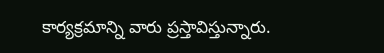కార్యక్రమాన్ని వారు ప్రస్తావిస్తున్నారు.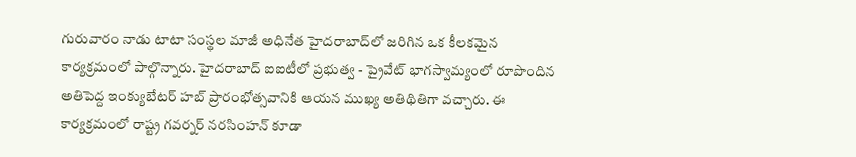గురువారం నాడు టాటా సంస్థల మాజీ అధినేత హైదరాబాద్‌లో జరిగిన ఒక కీలకమైన కార్యక్రమంలో పాల్గొన్నారు. హైదరాబాద్ ఐఐటీలో ప్రభుత్వ - ప్రైవేట్ భాగస్వామ్యంలో రూపొందిన అతిపెద్ద ఇంక్యుబేటర్ హబ్‌ ప్రారంభోత్సవానికి ఆయన ముఖ్య అతిథితిగా వచ్చారు. ఈ కార్యక్రమంలో రాష్ట్ర గవర్నర్ నరసింహన్ కూడా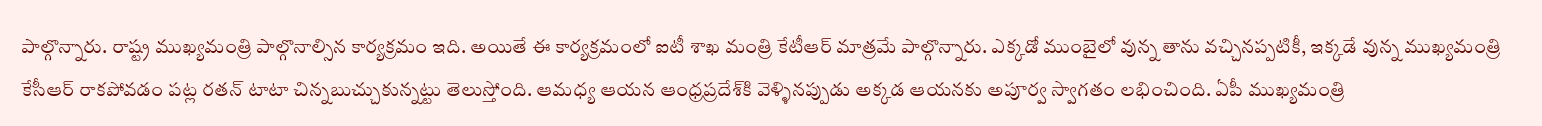పాల్గొన్నారు. రాష్ట్ర ముఖ్యమంత్రి పాల్గొనాల్సిన కార్యక్రమం ఇది. అయితే ఈ కార్యక్రమంలో ఐటీ శాఖ మంత్రి కేటీఆర్ మాత్రమే పాల్గొన్నారు. ఎక్కడో ముంబైలో వున్న తాను వచ్చినప్పటికీ, ఇక్కడే వున్న ముఖ్యమంత్రి కేసీఆర్ రాకపోవడం పట్ల రతన్ టాటా చిన్నబుచ్చుకున్నట్టు తెలుస్తోంది. ఆమధ్య ఆయన ఆంధ్రప్రదేశ్‌‌కి వెళ్ళినప్పుడు అక్కడ ఆయనకు అపూర్వ స్వాగతం లభించింది. ఏపీ ముఖ్యమంత్రి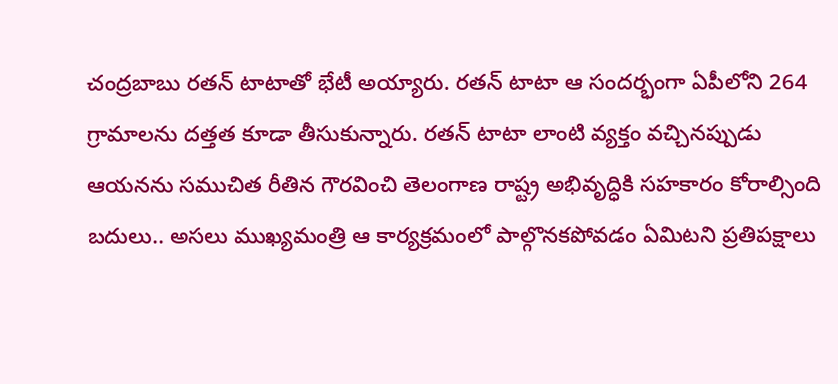చంద్రబాబు రతన్ టాటాతో భేటీ అయ్యారు. రతన్ టాటా ఆ సందర్భంగా ఏపీలోని 264 గ్రామాలను దత్తత కూడా తీసుకున్నారు. రతన్ టాటా లాంటి వ్యక్తం వచ్చినప్పుడు ఆయనను సముచిత రీతిన గౌరవించి తెలంగాణ రాష్ట్ర అభివృద్ధికి సహకారం కోరాల్సింది బదులు.. అసలు ముఖ్యమంత్రి ఆ కార్యక్రమంలో పాల్గొనకపోవడం ఏమిటని ప్రతిపక్షాలు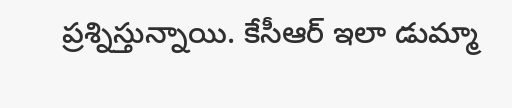ప్రశ్నిస్తున్నాయి. కేసీఆర్ ఇలా డుమ్మా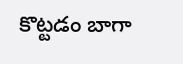కొట్టడం బాగా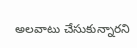అలవాటు చేసుకున్నారని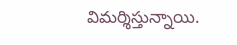విమర్శిస్తున్నాయి.